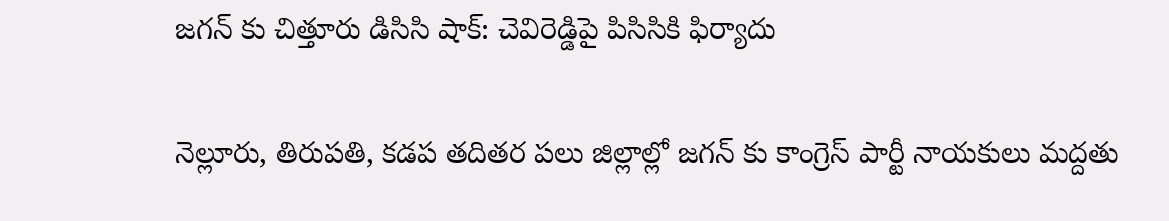జగన్ కు చిత్తూరు డిసిసి షాక్: చెవిరెడ్డిపై పిసిసికి ఫిర్యాదు

నెల్లూరు, తిరుపతి, కడప తదితర పలు జిల్లాల్లో జగన్ కు కాంగ్రెస్ పార్టీ నాయకులు మద్దతు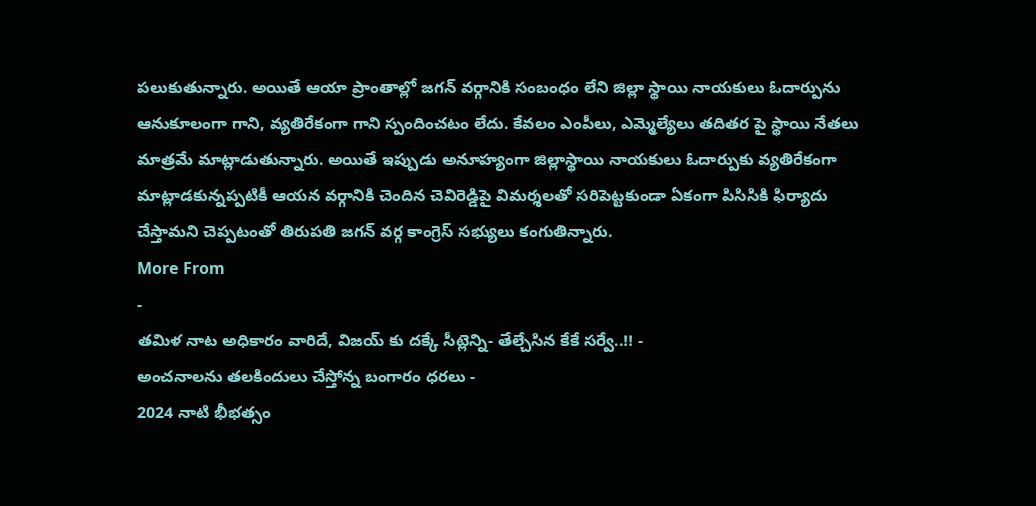పలుకుతున్నారు. అయితే ఆయా ప్రాంతాల్లో జగన్ వర్గానికి సంబంధం లేని జిల్లా స్థాయి నాయకులు ఓదార్పును ఆనుకూలంగా గాని, వ్యతిరేకంగా గాని స్పందించటం లేదు. కేవలం ఎంపీలు, ఎమ్మెల్యేలు తదితర పై స్థాయి నేతలు మాత్రమే మాట్లాడుతున్నారు. అయితే ఇప్పుడు అనూహ్యంగా జిల్లాస్థాయి నాయకులు ఓదార్పుకు వ్యతిరేకంగా మాట్లాడకున్నప్పటికీ ఆయన వర్గానికి చెందిన చెవిరెడ్డిపై విమర్శలతో సరిపెట్టకుండా ఏకంగా పిసిసికి ఫిర్యాదు చేస్తామని చెప్పటంతో తిరుపతి జగన్ వర్గ కాంగ్రెస్ సభ్యులు కంగుతిన్నారు.
More From
-
తమిళ నాట అధికారం వారిదే, విజయ్ కు దక్కే సీట్లెన్ని- తేల్చేసిన కేకే సర్వే..!! -
అంచనాలను తలకిందులు చేస్తోన్న బంగారం ధరలు -
2024 నాటి భీభత్సం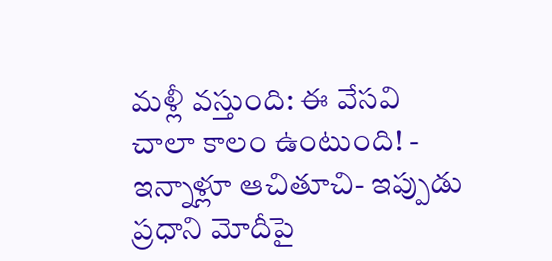మళ్లీ వస్తుంది: ఈ వేసవి చాలా కాలం ఉంటుంది! -
ఇన్నాళ్లూ ఆచితూచి- ఇప్పుడు ప్రధాని మోదీపై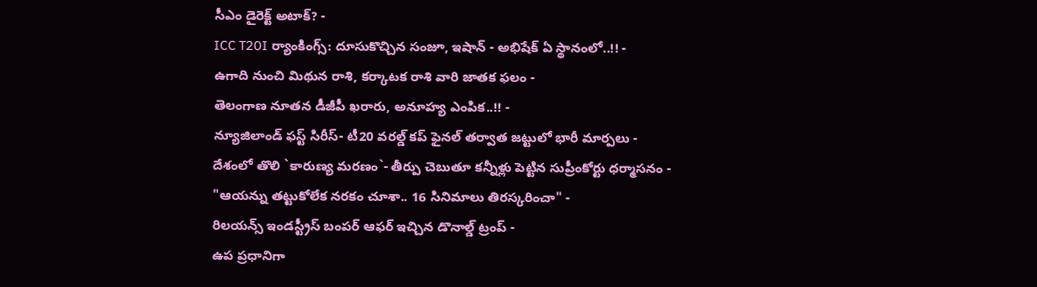సీఎం డైరెక్ట్ అటాక్? -
ICC T20I ర్యాంకింగ్స్: దూసుకొచ్చిన సంజూ, ఇషాన్ - అభిషేక్ ఏ స్థానంలో..!! -
ఉగాది నుంచి మిథున రాశి, కర్కాటక రాశి వారి జాతక ఫలం -
తెలంగాణ నూతన డీజీపీ ఖరారు, అనూహ్య ఎంపిక..!! -
న్యూజిలాండ్ ఫస్ట్ సిరీస్- టీ20 వరల్డ్ కప్ ఫైనల్ తర్వాత జట్టులో భారీ మార్పలు -
దేశంలో తొలి `కారుణ్య మరణం`- తీర్పు చెబుతూ కన్నీళ్లు పెట్టిన సుప్రీంకోర్టు ధర్మాసనం -
"ఆయన్ను తట్టుకోలేక నరకం చూశా.. 16 సినిమాలు తిరస్కరించా" -
రిలయన్స్ ఇండస్ట్రీస్ బంపర్ ఆఫర్ ఇచ్చిన డొనాల్డ్ ట్రంప్ -
ఉప ప్రధానిగా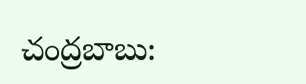చంద్రబాబు: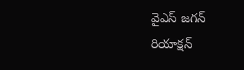వైఎస్ జగన్ రియాక్షన్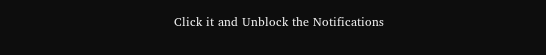Click it and Unblock the Notifications